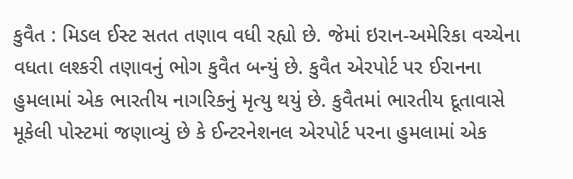કુવૈત : મિડલ ઈસ્ટ સતત તણાવ વધી રહ્યો છે. જેમાં ઇરાન-અમેરિકા વચ્ચેના વધતા લશ્કરી તણાવનું ભોગ કુવૈત બન્યું છે. કુવૈત એરપોર્ટ પર ઈરાનના હુમલામાં એક ભારતીય નાગરિકનું મૃત્યુ થયું છે. કુવૈતમાં ભારતીય દૂતાવાસે મૂકેલી પોસ્ટમાં જણાવ્યું છે કે ઈન્ટરનેશનલ એરપોર્ટ પરના હુમલામાં એક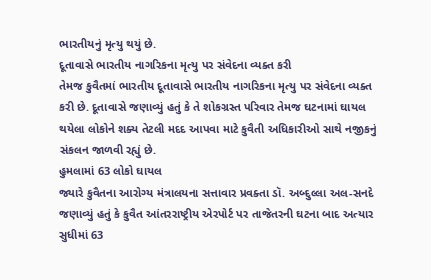ભારતીયનું મૃત્યુ થયું છે.
દૂતાવાસે ભારતીય નાગરિકના મૃત્યુ પર સંવેદના વ્યક્ત કરી
તેમજ કુવૈતમાં ભારતીય દૂતાવાસે ભારતીય નાગરિકના મૃત્યુ પર સંવેદના વ્યક્ત કરી છે. દૂતાવાસે જણાવ્યું હતું કે તે શોકગ્રસ્ત પરિવાર તેમજ ઘટનામાં ઘાયલ થયેલા લોકોને શક્ય તેટલી મદદ આપવા માટે કુવૈતી અધિકારીઓ સાથે નજીકનું સંકલન જાળવી રહ્યું છે.
હુમલામાં 63 લોકો ઘાયલ
જ્યારે કુવૈતના આરોગ્ય મંત્રાલયના સત્તાવાર પ્રવક્તા ડૉ. અબ્દુલ્લા અલ-સનદે જણાવ્યું હતું કે કુવૈત આંતરરાષ્ટ્રીય એરપોર્ટ પર તાજેતરની ઘટના બાદ અત્યાર સુધીમાં 63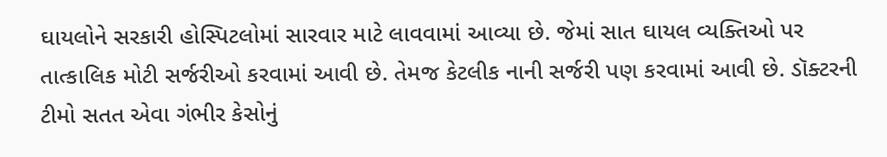ઘાયલોને સરકારી હોસ્પિટલોમાં સારવાર માટે લાવવામાં આવ્યા છે. જેમાં સાત ઘાયલ વ્યક્તિઓ પર તાત્કાલિક મોટી સર્જરીઓ કરવામાં આવી છે. તેમજ કેટલીક નાની સર્જરી પણ કરવામાં આવી છે. ડૉક્ટરની ટીમો સતત એવા ગંભીર કેસોનું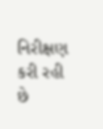નિરીક્ષણ કરી રહી છે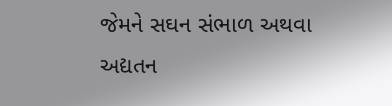જેમને સઘન સંભાળ અથવા અદ્યતન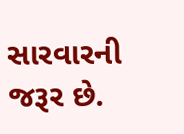સારવારની જરૂર છે.